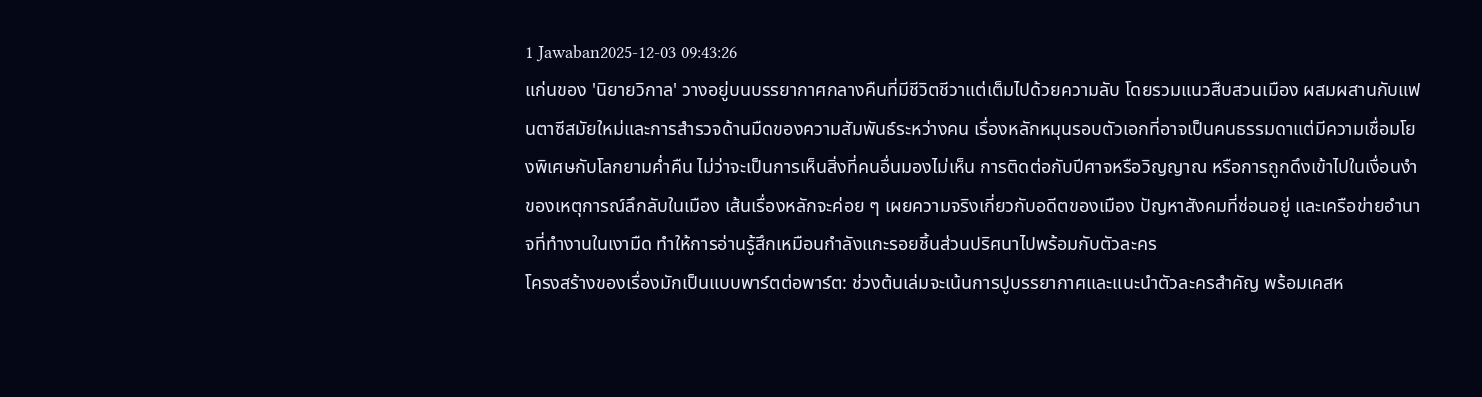1 Jawaban2025-12-03 09:43:26
แก่นของ 'นิยายวิกาล' วางอยู่บนบรรยากาศกลางคืนที่มีชีวิตชีวาแต่เต็มไปด้วยความลับ โดยรวมแนวสืบสวนเมือง ผสมผสานกับแฟนตาซีสมัยใหม่และการสำรวจด้านมืดของความสัมพันธ์ระหว่างคน เรื่องหลักหมุนรอบตัวเอกที่อาจเป็นคนธรรมดาแต่มีความเชื่อมโยงพิเศษกับโลกยามค่ำคืน ไม่ว่าจะเป็นการเห็นสิ่งที่คนอื่นมองไม่เห็น การติดต่อกับปีศาจหรือวิญญาณ หรือการถูกดึงเข้าไปในเงื่อนงำของเหตุการณ์ลึกลับในเมือง เส้นเรื่องหลักจะค่อย ๆ เผยความจริงเกี่ยวกับอดีตของเมือง ปัญหาสังคมที่ซ่อนอยู่ และเครือข่ายอำนาจที่ทำงานในเงามืด ทำให้การอ่านรู้สึกเหมือนกำลังแกะรอยชิ้นส่วนปริศนาไปพร้อมกับตัวละคร
โครงสร้างของเรื่องมักเป็นแบบพาร์ตต่อพาร์ต: ช่วงต้นเล่มจะเน้นการปูบรรยากาศและแนะนำตัวละครสำคัญ พร้อมเคสห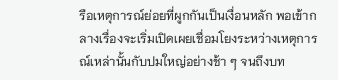รือเหตุการณ์ย่อยที่ผูกกันเป็นเงื่อนหลัก พอเข้ากลางเรื่องจะเริ่มเปิดเผยเชื่อมโยงระหว่างเหตุการณ์เหล่านั้นกับปมใหญ่อย่างช้า ๆ จนถึงบท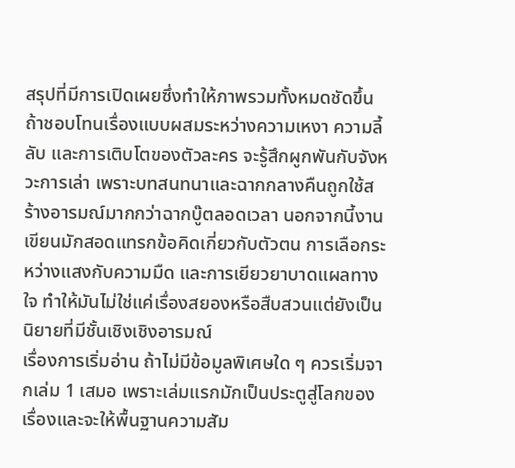สรุปที่มีการเปิดเผยซึ่งทำให้ภาพรวมทั้งหมดชัดขึ้น ถ้าชอบโทนเรื่องแบบผสมระหว่างความเหงา ความลี้ลับ และการเติบโตของตัวละคร จะรู้สึกผูกพันกับจังหวะการเล่า เพราะบทสนทนาและฉากกลางคืนถูกใช้สร้างอารมณ์มากกว่าฉากบู๊ตลอดเวลา นอกจากนี้งานเขียนมักสอดแทรกข้อคิดเกี่ยวกับตัวตน การเลือกระหว่างแสงกับความมืด และการเยียวยาบาดแผลทางใจ ทำให้มันไม่ใช่แค่เรื่องสยองหรือสืบสวนแต่ยังเป็นนิยายที่มีชั้นเชิงเชิงอารมณ์
เรื่องการเริ่มอ่าน ถ้าไม่มีข้อมูลพิเศษใด ๆ ควรเริ่มจากเล่ม 1 เสมอ เพราะเล่มแรกมักเป็นประตูสู่โลกของเรื่องและจะให้พื้นฐานความสัม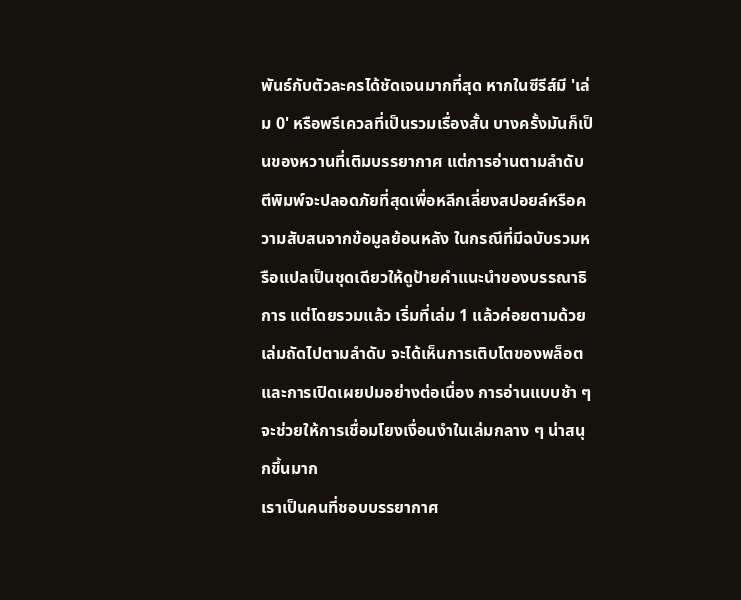พันธ์กับตัวละครได้ชัดเจนมากที่สุด หากในซีรีส์มี 'เล่ม 0' หรือพรีเควลที่เป็นรวมเรื่องสั้น บางครั้งมันก็เป็นของหวานที่เติมบรรยากาศ แต่การอ่านตามลำดับตีพิมพ์จะปลอดภัยที่สุดเพื่อหลีกเลี่ยงสปอยล์หรือความสับสนจากข้อมูลย้อนหลัง ในกรณีที่มีฉบับรวมหรือแปลเป็นชุดเดียวให้ดูป้ายคำแนะนำของบรรณาธิการ แต่โดยรวมแล้ว เริ่มที่เล่ม 1 แล้วค่อยตามด้วยเล่มถัดไปตามลำดับ จะได้เห็นการเติบโตของพล็อตและการเปิดเผยปมอย่างต่อเนื่อง การอ่านแบบช้า ๆ จะช่วยให้การเชื่อมโยงเงื่อนงำในเล่มกลาง ๆ น่าสนุกขึ้นมาก
เราเป็นคนที่ชอบบรรยากาศ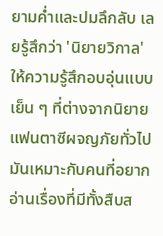ยามค่ำและปมลึกลับ เลยรู้สึกว่า 'นิยายวิกาล' ให้ความรู้สึกอบอุ่นแบบเย็น ๆ ที่ต่างจากนิยายแฟนตาซีผจญภัยทั่วไป มันเหมาะกับคนที่อยากอ่านเรื่องที่มีทั้งสืบส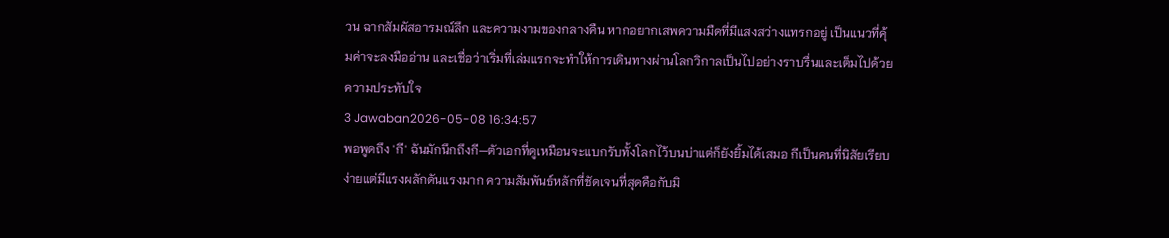วน ฉากสัมผัสอารมณ์ลึก และความงามของกลางคืน หากอยากเสพความมืดที่มีแสงสว่างแทรกอยู่ เป็นแนวที่คุ้มค่าจะลงมืออ่าน และเชื่อว่าเริ่มที่เล่มแรกจะทำให้การเดินทางผ่านโลกวิกาลเป็นไปอย่างราบรื่นและเต็มไปด้วยความประทับใจ
3 Jawaban2026-05-08 16:34:57
พอพูดถึง 'กี' ฉันมักนึกถึงกี—ตัวเอกที่ดูเหมือนจะแบกรับทั้งโลกไว้บนบ่าแต่ก็ยังยิ้มได้เสมอ กีเป็นคนที่นิสัยเรียบง่ายแต่มีแรงผลักดันแรงมาก ความสัมพันธ์หลักที่ชัดเจนที่สุดคือกับมิ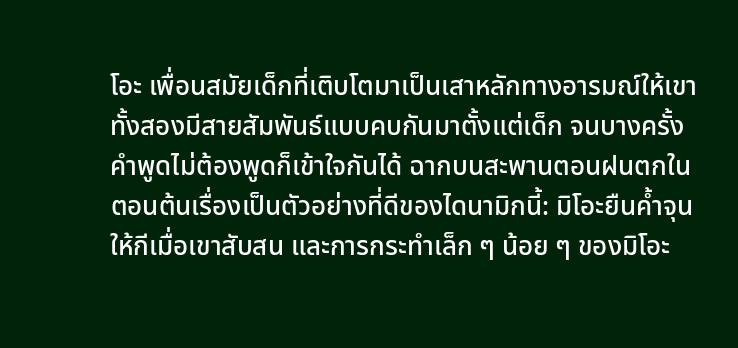โอะ เพื่อนสมัยเด็กที่เติบโตมาเป็นเสาหลักทางอารมณ์ให้เขา ทั้งสองมีสายสัมพันธ์แบบคบกันมาตั้งแต่เด็ก จนบางครั้งคำพูดไม่ต้องพูดก็เข้าใจกันได้ ฉากบนสะพานตอนฝนตกในตอนต้นเรื่องเป็นตัวอย่างที่ดีของไดนามิกนี้: มิโอะยืนค้ำจุนให้กีเมื่อเขาสับสน และการกระทำเล็ก ๆ น้อย ๆ ของมิโอะ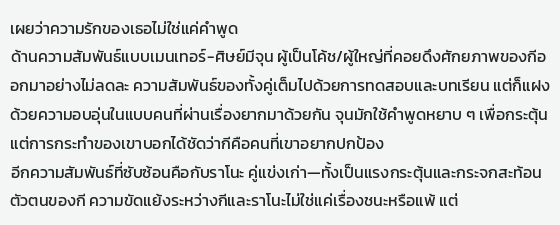เผยว่าความรักของเธอไม่ใช่แค่คำพูด
ด้านความสัมพันธ์แบบเมนเทอร์-ศิษย์มีจุน ผู้เป็นโค้ช/ผู้ใหญ่ที่คอยดึงศักยภาพของกีออกมาอย่างไม่ลดละ ความสัมพันธ์ของทั้งคู่เต็มไปด้วยการทดสอบและบทเรียน แต่ก็แฝงด้วยความอบอุ่นในแบบคนที่ผ่านเรื่องยากมาด้วยกัน จุนมักใช้คำพูดหยาบ ๆ เพื่อกระตุ้น แต่การกระทำของเขาบอกได้ชัดว่ากีคือคนที่เขาอยากปกป้อง
อีกความสัมพันธ์ที่ซับซ้อนคือกับราโนะ คู่แข่งเก่า—ทั้งเป็นแรงกระตุ้นและกระจกสะท้อนตัวตนของกี ความขัดแย้งระหว่างกีและราโนะไม่ใช่แค่เรื่องชนะหรือแพ้ แต่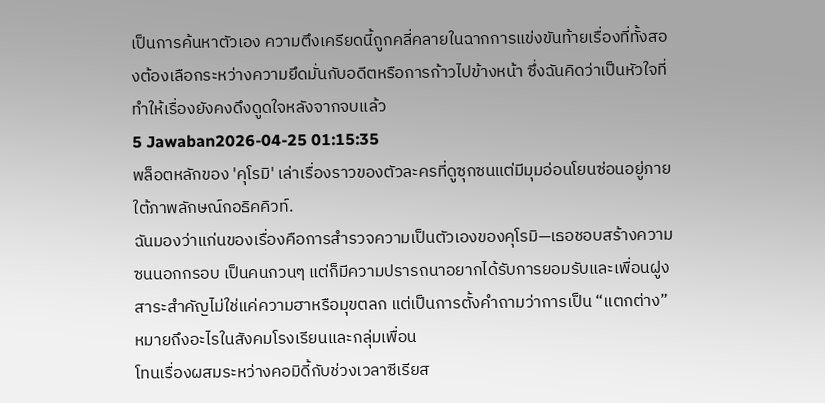เป็นการค้นหาตัวเอง ความตึงเครียดนี้ถูกคลี่คลายในฉากการแข่งขันท้ายเรื่องที่ทั้งสองต้องเลือกระหว่างความยึดมั่นกับอดีตหรือการก้าวไปข้างหน้า ซึ่งฉันคิดว่าเป็นหัวใจที่ทำให้เรื่องยังคงดึงดูดใจหลังจากจบแล้ว
5 Jawaban2026-04-25 01:15:35
พล็อตหลักของ 'คุโรมิ' เล่าเรื่องราวของตัวละครที่ดูซุกซนแต่มีมุมอ่อนโยนซ่อนอยู่ภายใต้ภาพลักษณ์กอธิคคิวท์.
ฉันมองว่าแก่นของเรื่องคือการสำรวจความเป็นตัวเองของคุโรมิ—เธอชอบสร้างความซนนอกกรอบ เป็นคนกวนๆ แต่ก็มีความปรารถนาอยากได้รับการยอมรับและเพื่อนฝูง สาระสำคัญไม่ใช่แค่ความฮาหรือมุขตลก แต่เป็นการตั้งคำถามว่าการเป็น “แตกต่าง” หมายถึงอะไรในสังคมโรงเรียนและกลุ่มเพื่อน
โทนเรื่องผสมระหว่างคอมิดี้กับช่วงเวลาซีเรียส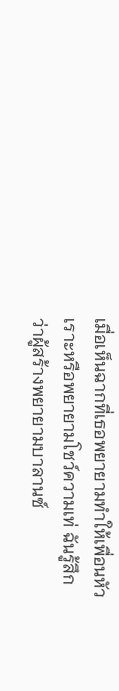เมื่อเห็นฉากที่เธอพยายามทำให้เพื่อนหัวเราะหรือพยายามโชว์ความเท่ ฉันรู้สึกว่าผู้สร้างพยายามบาลานซ์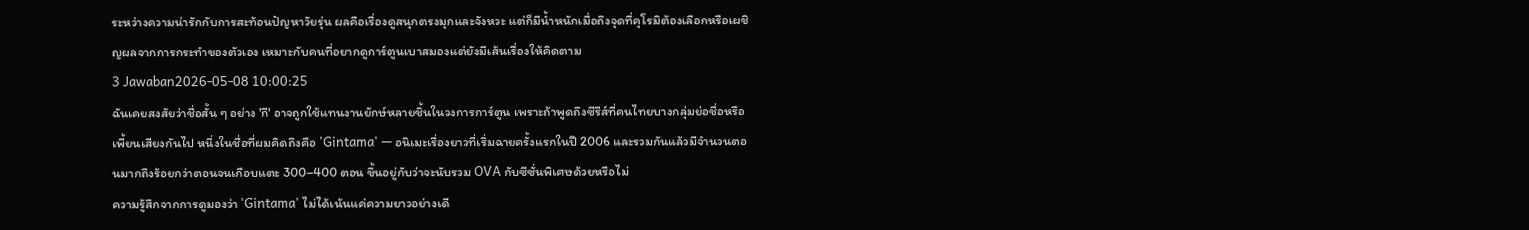ระหว่างความน่ารักกับการสะท้อนปัญหาวัยรุ่น ผลคือเรื่องดูสนุกตรงมุกและจังหวะ แต่ก็มีน้ำหนักเมื่อถึงจุดที่คุโรมิต้องเลือกหรือเผชิญผลจากการกระทำของตัวเอง เหมาะกับคนที่อยากดูการ์ตูนเบาสมองแต่ยังมีเส้นเรื่องให้คิดตาม
3 Jawaban2026-05-08 10:00:25
ฉันเคยสงสัยว่าชื่อสั้น ๆ อย่าง 'กี' อาจถูกใช้แทนงานยักษ์หลายชิ้นในวงการการ์ตูน เพราะถ้าพูดถึงซีรีส์ที่คนไทยบางกลุ่มย่อชื่อหรือเพี้ยนเสียงกันไป หนึ่งในชื่อที่ผมคิดถึงคือ 'Gintama' — อนิเมะเรื่องยาวที่เริ่มฉายครั้งแรกในปี 2006 และรวมกันแล้วมีจำนวนตอนมากถึงร้อยกว่าตอนจนเกือบแตะ 300–400 ตอน ขึ้นอยู่กับว่าจะนับรวม OVA กับซีซั่นพิเศษด้วยหรือไม่
ความรู้สึกจากการดูมองว่า 'Gintama' ไม่ได้เน้นแค่ความยาวอย่างเดี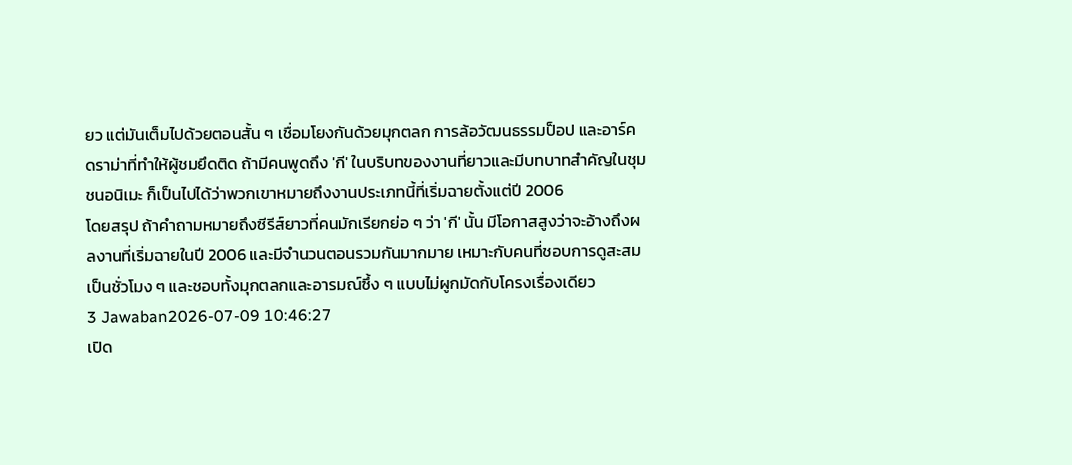ยว แต่มันเต็มไปด้วยตอนสั้น ๆ เชื่อมโยงกันด้วยมุกตลก การล้อวัฒนธรรมป็อป และอาร์คดราม่าที่ทำให้ผู้ชมยึดติด ถ้ามีคนพูดถึง 'กี' ในบริบทของงานที่ยาวและมีบทบาทสำคัญในชุมชนอนิเมะ ก็เป็นไปได้ว่าพวกเขาหมายถึงงานประเภทนี้ที่เริ่มฉายตั้งแต่ปี 2006
โดยสรุป ถ้าคำถามหมายถึงซีรีส์ยาวที่คนมักเรียกย่อ ๆ ว่า 'กี' นั้น มีโอกาสสูงว่าจะอ้างถึงผลงานที่เริ่มฉายในปี 2006 และมีจำนวนตอนรวมกันมากมาย เหมาะกับคนที่ชอบการดูสะสมเป็นชั่วโมง ๆ และชอบทั้งมุกตลกและอารมณ์ซึ้ง ๆ แบบไม่ผูกมัดกับโครงเรื่องเดียว
3 Jawaban2026-07-09 10:46:27
เปิด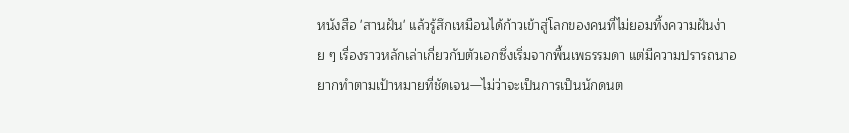หนังสือ 'สานฝัน' แล้วรู้สึกเหมือนได้ก้าวเข้าสู่โลกของคนที่ไม่ยอมทิ้งความฝันง่าย ๆ เรื่องราวหลักเล่าเกี่ยวกับตัวเอกซึ่งเริ่มจากพื้นเพธรรมดา แต่มีความปรารถนาอยากทำตามเป้าหมายที่ชัดเจน—ไม่ว่าจะเป็นการเป็นนักดนต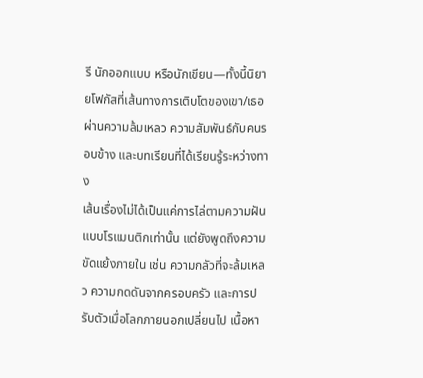รี นักออกแบบ หรือนักเขียน—ทั้งนี้นิยายโฟกัสที่เส้นทางการเติบโตของเขา/เธอ ผ่านความล้มเหลว ความสัมพันธ์กับคนรอบข้าง และบทเรียนที่ได้เรียนรู้ระหว่างทาง
เส้นเรื่องไม่ได้เป็นแค่การไล่ตามความฝันแบบโรแมนติกเท่านั้น แต่ยังพูดถึงความขัดแย้งภายใน เช่น ความกลัวที่จะล้มเหลว ความกดดันจากครอบครัว และการปรับตัวเมื่อโลกภายนอกเปลี่ยนไป เนื้อหา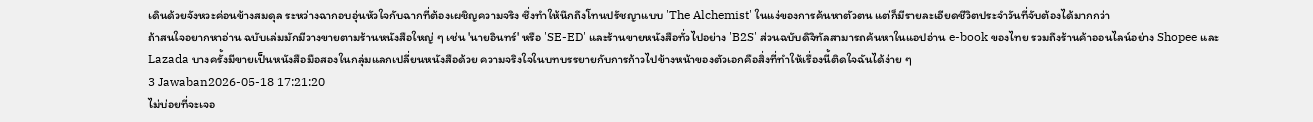เดินด้วยจังหวะค่อนข้างสมดุล ระหว่างฉากอบอุ่นหัวใจกับฉากที่ต้องเผชิญความจริง ซึ่งทำให้นึกถึงโทนปรัชญาแบบ 'The Alchemist' ในแง่ของการค้นหาตัวตน แต่ก็มีรายละเอียดชีวิตประจำวันที่จับต้องได้มากกว่า
ถ้าสนใจอยากหาอ่าน ฉบับเล่มมักมีวางขายตามร้านหนังสือใหญ่ ๆ เช่น 'นายอินทร์' หรือ 'SE-ED' และร้านขายหนังสือทั่วไปอย่าง 'B2S' ส่วนฉบับดิจิทัลสามารถค้นหาในแอปอ่าน e-book ของไทย รวมถึงร้านค้าออนไลน์อย่าง Shopee และ Lazada บางครั้งมีขายเป็นหนังสือมือสองในกลุ่มแลกเปลี่ยนหนังสือด้วย ความจริงใจในบทบรรยายกับการก้าวไปข้างหน้าของตัวเอกคือสิ่งที่ทำให้เรื่องนี้ติดใจฉันได้ง่าย ๆ
3 Jawaban2026-05-18 17:21:20
ไม่บ่อยที่จะเจอ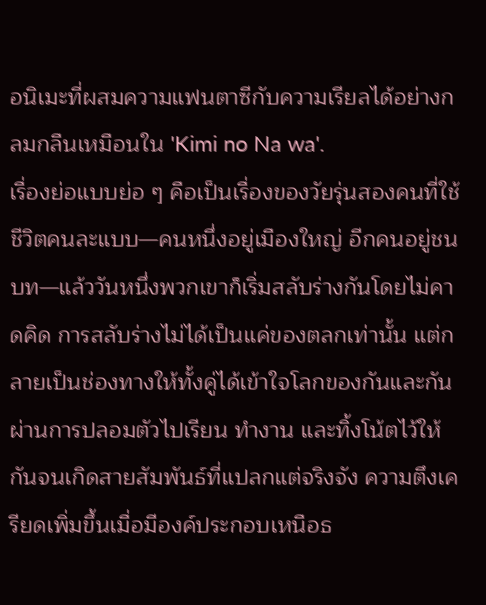อนิเมะที่ผสมความแฟนตาซีกับความเรียลได้อย่างกลมกลืนเหมือนใน 'Kimi no Na wa'.
เรื่องย่อแบบย่อ ๆ คือเป็นเรื่องของวัยรุ่นสองคนที่ใช้ชีวิตคนละแบบ—คนหนึ่งอยู่เมืองใหญ่ อีกคนอยู่ชนบท—แล้ววันหนึ่งพวกเขาก็เริ่มสลับร่างกันโดยไม่คาดคิด การสลับร่างไม่ได้เป็นแค่ของตลกเท่านั้น แต่กลายเป็นช่องทางให้ทั้งคู่ได้เข้าใจโลกของกันและกัน ผ่านการปลอมตัวไปเรียน ทำงาน และทิ้งโน้ตไว้ให้กันจนเกิดสายสัมพันธ์ที่แปลกแต่จริงจัง ความตึงเครียดเพิ่มขึ้นเมื่อมีองค์ประกอบเหนือธ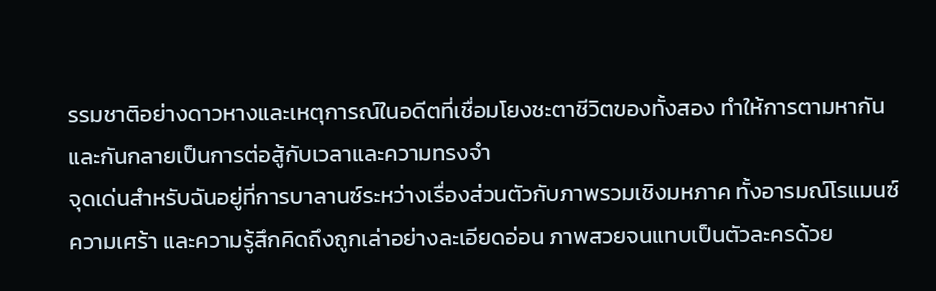รรมชาติอย่างดาวหางและเหตุการณ์ในอดีตที่เชื่อมโยงชะตาชีวิตของทั้งสอง ทำให้การตามหากันและกันกลายเป็นการต่อสู้กับเวลาและความทรงจำ
จุดเด่นสำหรับฉันอยู่ที่การบาลานซ์ระหว่างเรื่องส่วนตัวกับภาพรวมเชิงมหภาค ทั้งอารมณ์โรแมนซ์ ความเศร้า และความรู้สึกคิดถึงถูกเล่าอย่างละเอียดอ่อน ภาพสวยจนแทบเป็นตัวละครด้วย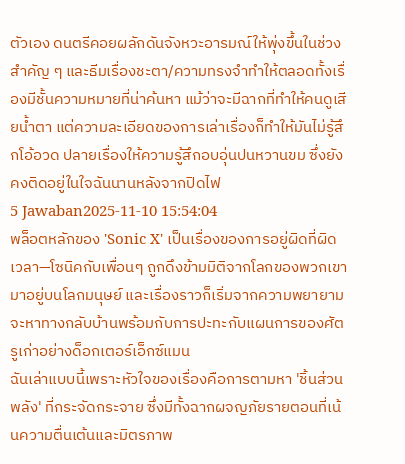ตัวเอง ดนตรีคอยผลักดันจังหวะอารมณ์ให้พุ่งขึ้นในช่วงสำคัญ ๆ และธีมเรื่องชะตา/ความทรงจำทำให้ตลอดทั้งเรื่องมีชั้นความหมายที่น่าค้นหา แม้ว่าจะมีฉากที่ทำให้คนดูเสียน้ำตา แต่ความละเอียดของการเล่าเรื่องก็ทำให้มันไม่รู้สึกโอ้อวด ปลายเรื่องให้ความรู้สึกอบอุ่นปนหวานขม ซึ่งยังคงติดอยู่ในใจฉันนานหลังจากปิดไฟ
5 Jawaban2025-11-10 15:54:04
พล็อตหลักของ 'Sonic X' เป็นเรื่องของการอยู่ผิดที่ผิดเวลา—โซนิคกับเพื่อนๆ ถูกดึงข้ามมิติจากโลกของพวกเขามาอยู่บนโลกมนุษย์ และเรื่องราวก็เริ่มจากความพยายามจะหาทางกลับบ้านพร้อมกับการปะทะกับแผนการของศัตรูเก่าอย่างด็อกเตอร์เอ็กซ์แมน
ฉันเล่าแบบนี้เพราะหัวใจของเรื่องคือการตามหา 'ชิ้นส่วนพลัง' ที่กระจัดกระจาย ซึ่งมีทั้งฉากผจญภัยรายตอนที่เน้นความตื่นเต้นและมิตรภาพ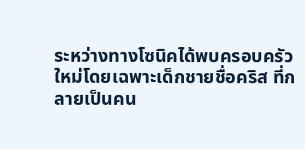ระหว่างทางโซนิคได้พบครอบครัวใหม่โดยเฉพาะเด็กชายชื่อคริส ที่กลายเป็นคน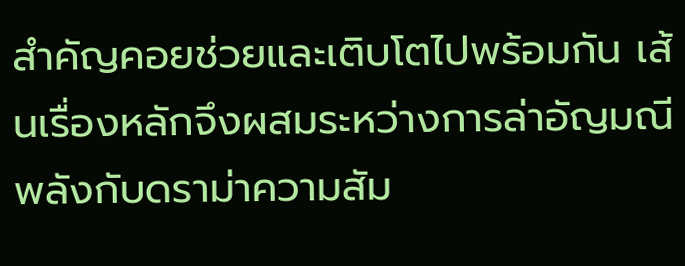สำคัญคอยช่วยและเติบโตไปพร้อมกัน เส้นเรื่องหลักจึงผสมระหว่างการล่าอัญมณีพลังกับดราม่าความสัม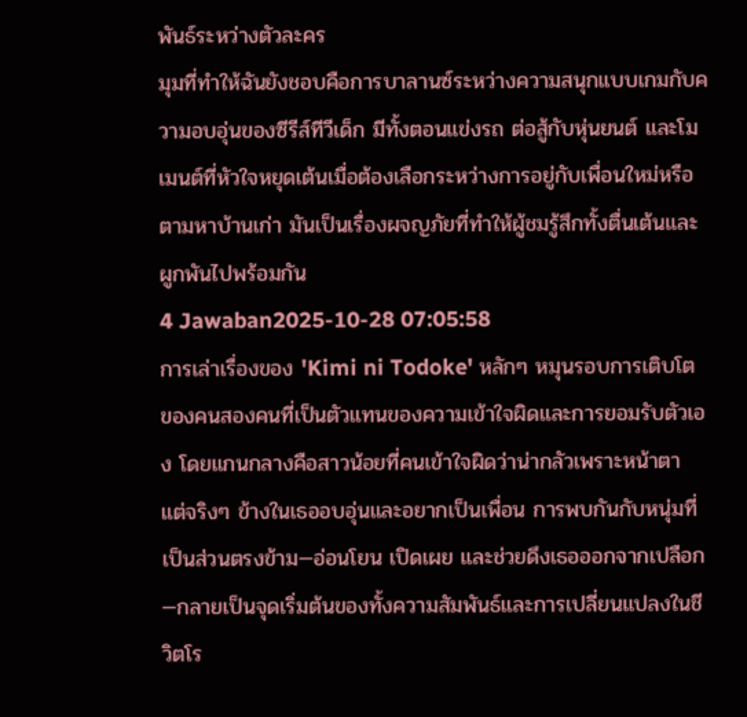พันธ์ระหว่างตัวละคร
มุมที่ทำให้ฉันยังชอบคือการบาลานซ์ระหว่างความสนุกแบบเกมกับความอบอุ่นของซีรีส์ทีวีเด็ก มีทั้งตอนแข่งรถ ต่อสู้กับหุ่นยนต์ และโมเมนต์ที่หัวใจหยุดเต้นเมื่อต้องเลือกระหว่างการอยู่กับเพื่อนใหม่หรือตามหาบ้านเก่า มันเป็นเรื่องผจญภัยที่ทำให้ผู้ชมรู้สึกทั้งตื่นเต้นและผูกพันไปพร้อมกัน
4 Jawaban2025-10-28 07:05:58
การเล่าเรื่องของ 'Kimi ni Todoke' หลักๆ หมุนรอบการเติบโตของคนสองคนที่เป็นตัวแทนของความเข้าใจผิดและการยอมรับตัวเอง โดยแกนกลางคือสาวน้อยที่คนเข้าใจผิดว่าน่ากลัวเพราะหน้าตา แต่จริงๆ ข้างในเธออบอุ่นและอยากเป็นเพื่อน การพบกันกับหนุ่มที่เป็นส่วนตรงข้าม—อ่อนโยน เปิดเผย และช่วยดึงเธอออกจากเปลือก—กลายเป็นจุดเริ่มต้นของทั้งความสัมพันธ์และการเปลี่ยนแปลงในชีวิตโร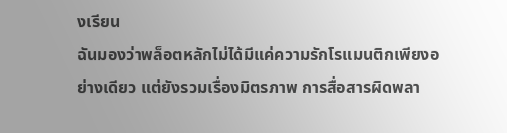งเรียน
ฉันมองว่าพล็อตหลักไม่ได้มีแค่ความรักโรแมนติกเพียงอย่างเดียว แต่ยังรวมเรื่องมิตรภาพ การสื่อสารผิดพลา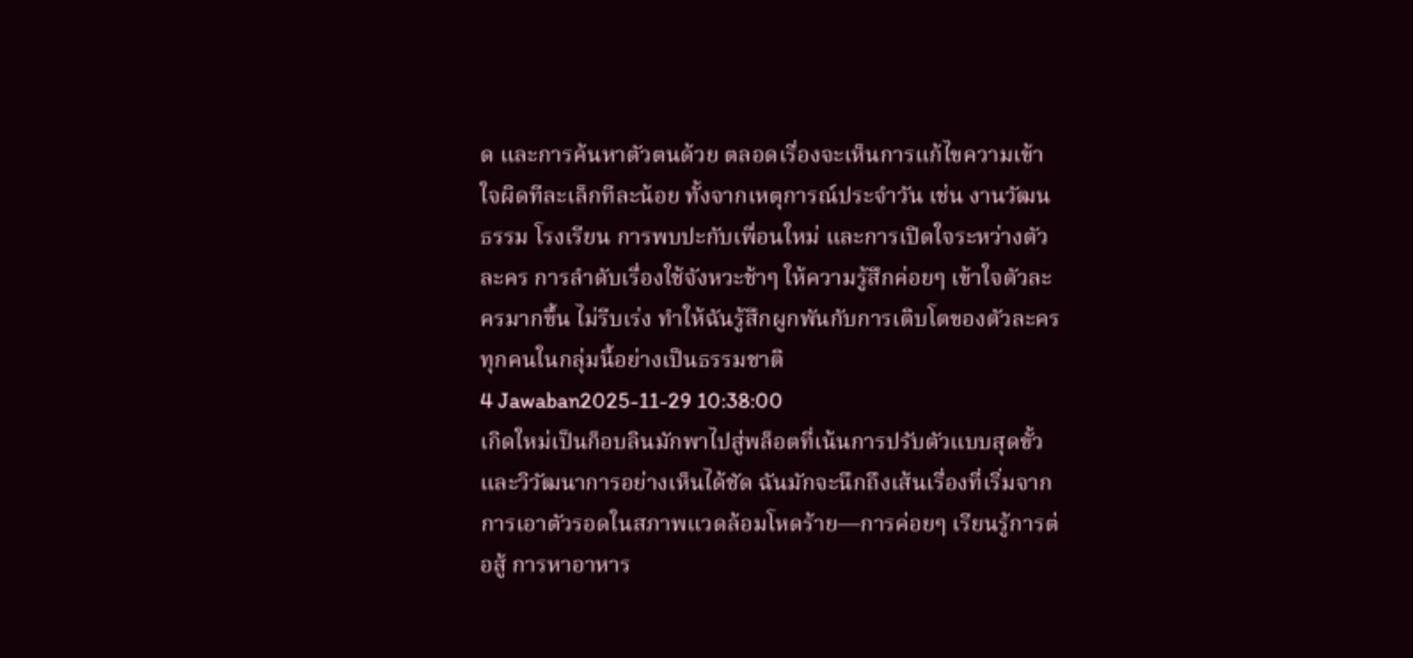ด และการค้นหาตัวตนด้วย ตลอดเรื่องจะเห็นการแก้ไขความเข้าใจผิดทีละเล็กทีละน้อย ทั้งจากเหตุการณ์ประจำวัน เช่น งานวัฒนธรรม โรงเรียน การพบปะกับเพื่อนใหม่ และการเปิดใจระหว่างตัวละคร การลำดับเรื่องใช้จังหวะช้าๆ ให้ความรู้สึกค่อยๆ เข้าใจตัวละครมากขึ้น ไม่รีบเร่ง ทำให้ฉันรู้สึกผูกพันกับการเติบโตของตัวละครทุกคนในกลุ่มนี้อย่างเป็นธรรมชาติ
4 Jawaban2025-11-29 10:38:00
เกิดใหม่เป็นก็อบลินมักพาไปสู่พล็อตที่เน้นการปรับตัวแบบสุดขั้วและวิวัฒนาการอย่างเห็นได้ชัด ฉันมักจะนึกถึงเส้นเรื่องที่เริ่มจากการเอาตัวรอดในสภาพแวดล้อมโหดร้าย—การค่อยๆ เรียนรู้การต่อสู้ การหาอาหาร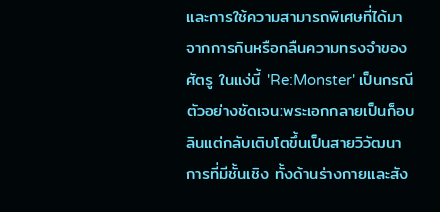และการใช้ความสามารถพิเศษที่ได้มาจากการกินหรือกลืนความทรงจำของศัตรู ในแง่นี้ 'Re:Monster' เป็นกรณีตัวอย่างชัดเจน:พระเอกกลายเป็นก็อบลินแต่กลับเติบโตขึ้นเป็นสายวิวัฒนาการที่มีชั้นเชิง ทั้งด้านร่างกายและสัง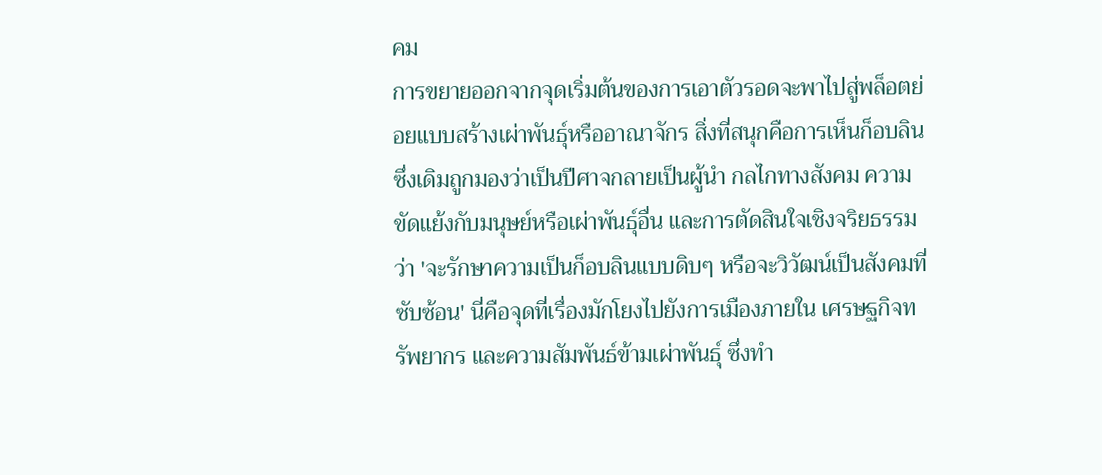คม
การขยายออกจากจุดเริ่มต้นของการเอาตัวรอดจะพาไปสู่พล็อตย่อยแบบสร้างเผ่าพันธุ์หรืออาณาจักร สิ่งที่สนุกคือการเห็นก็อบลินซึ่งเดิมถูกมองว่าเป็นปีศาจกลายเป็นผู้นำ กลไกทางสังคม ความขัดแย้งกับมนุษย์หรือเผ่าพันธุ์อื่น และการตัดสินใจเชิงจริยธรรมว่า 'จะรักษาความเป็นก็อบลินแบบดิบๆ หรือจะวิวัฒน์เป็นสังคมที่ซับซ้อน' นี่คือจุดที่เรื่องมักโยงไปยังการเมืองภายใน เศรษฐกิจทรัพยากร และความสัมพันธ์ข้ามเผ่าพันธุ์ ซึ่งทำ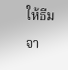ให้ธีมจา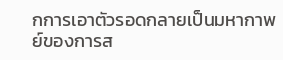กการเอาตัวรอดกลายเป็นมหากาพย์ของการส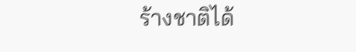ร้างชาติได้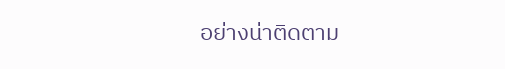อย่างน่าติดตาม